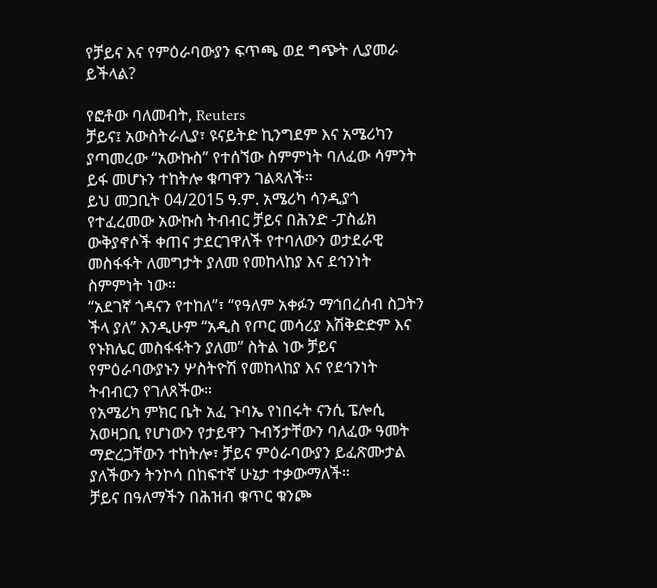የቻይና እና የምዕራባውያን ፍጥጫ ወደ ግጭት ሊያመራ ይችላል?

የፎቶው ባለመብት, Reuters
ቻይና፤ አውስትራሊያ፣ ዩናይትድ ኪንግደም እና አሜሪካን ያጣመረው “አውኩስ” የተሰኘው ስምምነት ባለፈው ሳምንት ይፋ መሆኑን ተከትሎ ቁጣዋን ገልጻለች።
ይህ መጋቢት 04/2015 ዓ.ም. አሜሪካ ሳንዲያጎ የተፈረመው አውኩስ ትብብር ቻይና በሕንድ -ፓስፊክ ውቅያኖሶች ቀጠና ታደርገዋለች የተባለውን ወታደራዊ መስፋፋት ለመግታት ያለመ የመከላከያ እና ደኅንነት ስምምነት ነው።
“አደገኛ ጎዳናን የተከለ”፣ “የዓለም አቀፉን ማኅበረሰብ ስጋትን ችላ ያለ” እንዲሁም “አዲስ የጦር መሳሪያ እሽቅድድም እና የኑክሌር መስፋፋትን ያለመ” ስትል ነው ቻይና የምዕራባውያኑን ሦስትዮሽ የመከላከያ እና የደኅንነት ትብብርን የገለጸችው።
የአሜሪካ ምክር ቤት አፈ ጉባኤ የነበሩት ናንሲ ፔሎሲ አወዛጋቢ የሆነውን የታይዋን ጉብኝታቸውን ባለፈው ዓመት ማድረጋቸውን ተከትሎ፣ ቻይና ምዕራባውያን ይፈጽሙታል ያለችውን ትንኮሳ በከፍተኛ ሁኔታ ተቃውማለች።
ቻይና በዓለማችን በሕዝብ ቁጥር ቁንጮ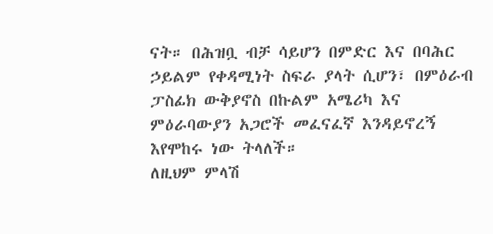ናት። በሕዝቧ ብቻ ሳይሆን በምድር እና በባሕር ኃይልም የቀዳሚነት ስፍራ ያላት ሲሆን፣ በምዕራብ ፓስፊክ ውቅያኖስ በኩልም አሜሪካ እና ምዕራባውያን አጋሮች መፈናፈኛ እንዳይኖረኝ እየሞከሩ ነው ትላለች።
ለዚህም ምላሽ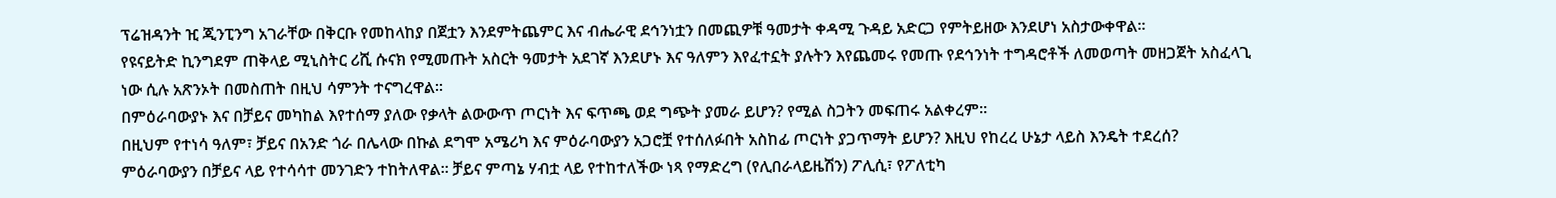ፕሬዝዳንት ዢ ጂንፒንግ አገራቸው በቅርቡ የመከላከያ በጀቷን እንደምትጨምር እና ብሔራዊ ደኅንነቷን በመጪዎቹ ዓመታት ቀዳሚ ጉዳይ አድርጋ የምትይዘው እንደሆነ አስታውቀዋል።
የዩናይትድ ኪንግደም ጠቅላይ ሚኒስትር ሪሺ ሱናክ የሚመጡት አስርት ዓመታት አደገኛ እንደሆኑ እና ዓለምን እየፈተኗት ያሉትን እየጨመሩ የመጡ የደኅንነት ተግዳሮቶች ለመወጣት መዘጋጀት አስፈላጊ ነው ሲሉ አጽንኦት በመስጠት በዚህ ሳምንት ተናግረዋል።
በምዕራባውያኑ እና በቻይና መካከል እየተሰማ ያለው የቃላት ልውውጥ ጦርነት እና ፍጥጫ ወደ ግጭት ያመራ ይሆን? የሚል ስጋትን መፍጠሩ አልቀረም።
በዚህም የተነሳ ዓለም፣ ቻይና በአንድ ጎራ በሌላው በኩል ደግሞ አሜሪካ እና ምዕራባውያን አጋሮቿ የተሰለፉበት አስከፊ ጦርነት ያጋጥማት ይሆን? እዚህ የከረረ ሁኔታ ላይስ እንዴት ተደረሰ?
ምዕራባውያን በቻይና ላይ የተሳሳተ መንገድን ተከትለዋል። ቻይና ምጣኔ ሃብቷ ላይ የተከተለችው ነጻ የማድረግ (የሊበራላይዜሽን) ፖሊሲ፣ የፖለቲካ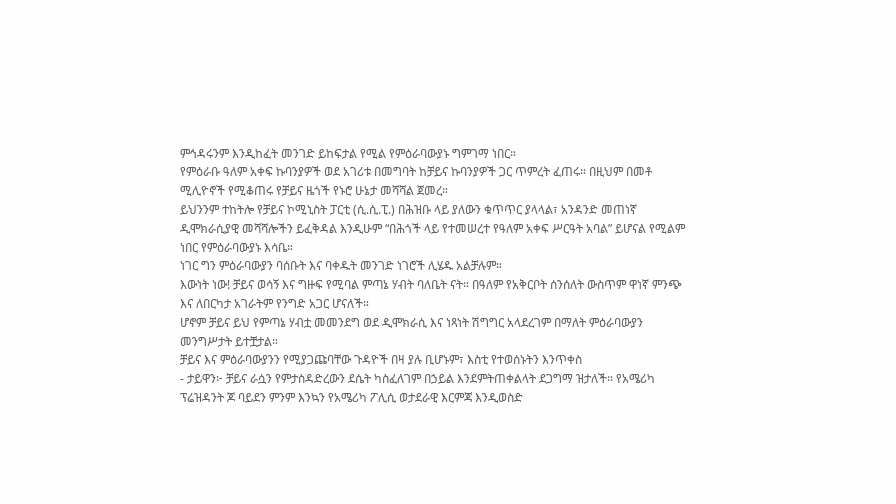ምኅዳሩንም እንዲከፈት መንገድ ይከፍታል የሚል የምዕራባውያኑ ግምገማ ነበር።
የምዕራቡ ዓለም አቀፍ ኩባንያዎች ወደ አገሪቱ በመግባት ከቻይና ኩባንያዎች ጋር ጥምረት ፈጠሩ። በዚህም በመቶ ሚሊዮኖች የሚቆጠሩ የቻይና ዜጎች የኑሮ ሁኔታ መሻሻል ጀመረ።
ይህንንም ተከትሎ የቻይና ኮሚኒስት ፓርቲ (ሲ.ሲ.ፒ.) በሕዝቡ ላይ ያለውን ቁጥጥር ያላላል፣ አንዳንድ መጠነኛ ዲሞክራሲያዊ መሻሻሎችን ይፈቅዳል እንዲሁም “በሕጎች ላይ የተመሠረተ የዓለም አቀፍ ሥርዓት አባል” ይሆናል የሚልም ነበር የምዕራባውያኑ እሳቤ።
ነገር ግን ምዕራባውያን ባሰቡት እና ባቀዱት መንገድ ነገሮች ሊሄዱ አልቻሉም።
እውነት ነው! ቻይና ወሳኝ እና ግዙፍ የሚባል ምጣኔ ሃብት ባለቤት ናት። በዓለም የአቅርቦት ሰንሰለት ውስጥም ዋነኛ ምንጭ እና ለበርካታ አገራትም የንግድ አጋር ሆናለች።
ሆኖም ቻይና ይህ የምጣኔ ሃብቷ መመንደግ ወደ ዲሞክራሲ እና ነጻነት ሽግግር አላደረገም በማለት ምዕራባውያን መንግሥታት ይተቿታል።
ቻይና እና ምዕራባውያንን የሚያጋጩባቸው ጉዳዮች በዛ ያሉ ቢሆኑም፣ እስቲ የተወሰኑትን እንጥቀስ
- ታይዋን፦ ቻይና ራሷን የምታስዳድረውን ደሴት ካስፈለገም በኃይል እንደምትጠቀልላት ደጋግማ ዝታለች። የአሜሪካ ፕሬዝዳንት ጆ ባይደን ምንም እንኳን የአሜሪካ ፖሊሲ ወታደራዊ እርምጃ እንዲወስድ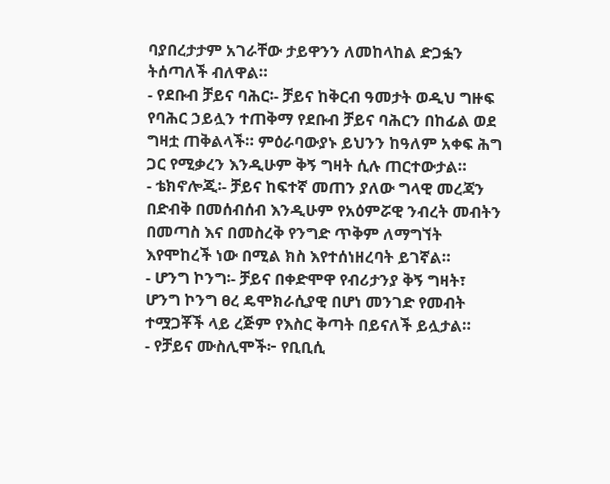ባያበረታታም አገራቸው ታይዋንን ለመከላከል ድጋፏን ትሰጣለች ብለዋል።
- የደቡብ ቻይና ባሕር፡- ቻይና ከቅርብ ዓመታት ወዲህ ግዙፍ የባሕር ኃይሏን ተጠቅማ የደቡብ ቻይና ባሕርን በከፊል ወደ ግዛቷ ጠቅልላች። ምዕራባውያኑ ይህንን ከዓለም አቀፍ ሕግ ጋር የሚቃረን እንዲሁም ቅኝ ግዛት ሲሉ ጠርተውታል።
- ቴክኖሎጂ፡- ቻይና ከፍተኛ መጠን ያለው ግላዊ መረጃን በድብቅ በመሰብሰብ እንዲሁም የአዕምሯዊ ንብረት መብትን በመጣስ እና በመስረቅ የንግድ ጥቅም ለማግኘት እየሞከረች ነው በሚል ክስ እየተሰነዘረባት ይገኛል።
- ሆንግ ኮንግ፡- ቻይና በቀድሞዋ የብሪታንያ ቅኝ ግዛት፣ ሆንግ ኮንግ ፀረ ዴሞክራሲያዊ በሆነ መንገድ የመብት ተሟጋቾች ላይ ረጅም የእስር ቅጣት በይናለች ይሏታል።
- የቻይና ሙስሊሞች፦ የቢቢሲ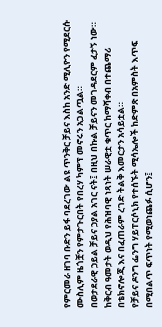የምርመራ ዘገባ ቡድን ይፋ ባደረገው ልዩ ጥንቅር ቻይና እስከ አንድ ሚሊዮን የሚደርሱ ሙስሊም ዜጎቿን የምታጉርበት የበረሃ ካምፕ መኖሩን አጋልጧል።
በወታደራዊ ኃይል ቻይና ኃያል አገር ናት፤ በዚህ በኩል ቻይናን መገዳደርም ፈታኝ ነው። ከቅርብ ዓመታት ወዲህ የሕዝባዊ ነጻነት ሠራዊቷ ቁጥር ከማሻቀብ በተጨማሪ በቴክኖሎጂ እና በፈጠራም ረገድ ትልቅ እመርታን አሳይቷል።
የቻይና ዶንግ ፌንግ ሃይፐርሶኒክ የተሰኙት ሚሳኤሎች ከድምጽ በአምስት እጥፍ በሚበልጥ ፍጥነት የሚወነጨፉ ሲሆን፤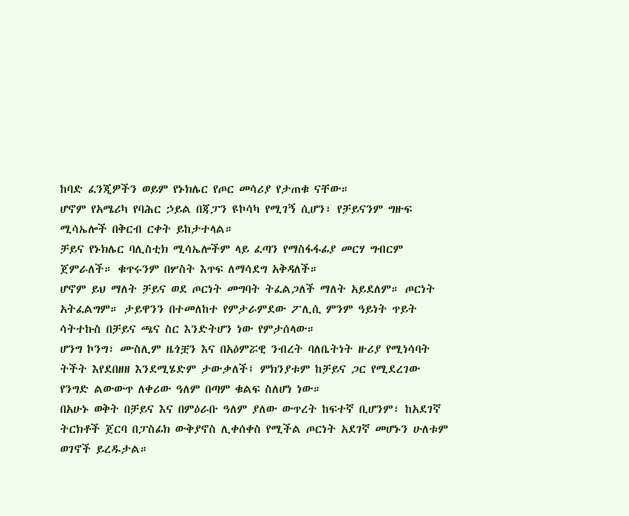ከባድ ፈንጂዎችን ወይም የኑክሌር የጦር መሳሪያ የታጠቁ ናቸው።
ሆኖም የአሜሪካ የባሕር ኃይል በጃፓን ዩኮሳካ የሚገኝ ሲሆን፣ የቻይናንም ግዙፍ ሚሳኤሎች በቅርብ ርቀት ይከታተላል።
ቻይና የኑክሌር ባሊስቲክ ሚሳኤሎችም ላይ ፈጣን የማስፋፋፊያ መርሃ ግብርም ጀምራለች። ቁጥሩንም በሦስት እጥፍ ለማሳደግ አቅዳለች።
ሆኖም ይህ ማለት ቻይና ወደ ጦርነት መግባት ትፈልጋለች ማለት አይደለም። ጦርነት አትፈልግም። ታይዋንን በተመለከተ የምታራምደው ፖሊሲ ምንም ዓይነት ጥይት ሳትተኩስ በቻይና ጫና ስር እንድትሆን ነው የምታሰላው።
ሆንግ ኮንግ፣ ሙስሊም ዜጎቿን እና በአዕምሯዊ ንብረት ባለቤትነት ዙሪያ የሚነሳባት ትችት እየደበዘዘ እንደሚሄድም ታውቃለች፤ ምክንያቱም ከቻይና ጋር የሚደረገው የንግድ ልውውጥ ለቀሪው ዓለም በጣም ቁልፍ ስለሆነ ነው።
በአሁኑ ወቅት በቻይና እና በምዕራቡ ዓለም ያለው ውጥረት ከፍተኛ ቢሆንም፣ ከአደገኛ ትርክቶች ጀርባ በፓስፊክ ውቅያኖስ ሊቀሰቀስ የሚችል ጦርነት አደገኛ መሆኑን ሁለቱም ወገኖች ይረዱታል።